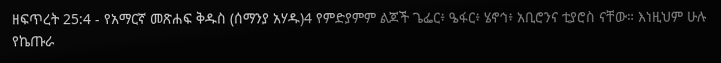ዘፍጥረት 25:4 - የአማርኛ መጽሐፍ ቅዱስ (ሰማንያ አሃዱ)4 የምድያምም ልጆች ጌፌር፥ ዔፋር፥ ሄኖኅ፥ አቢሮንና ቲያሮስ ናቸው። እነዚህም ሁሉ የኬጡራ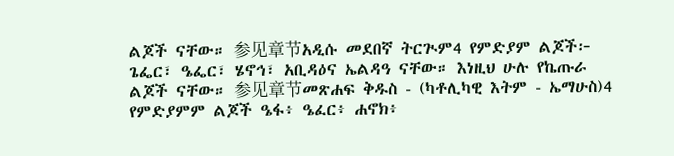ልጆች ናቸው። 参见章节አዲሱ መደበኛ ትርጒም4 የምድያም ልጆች፦ ጌፌር፣ ዔፌር፣ ሄኖኅ፣ አቢዳዕና ኤልዳዓ ናቸው። እነዚህ ሁሉ የኬጡራ ልጆች ናቸው። 参见章节መጽሐፍ ቅዱስ - (ካቶሊካዊ እትም - ኤማሁስ)4 የምድያምም ልጆች ዔፋ፥ ዔፈር፥ ሐኖክ፥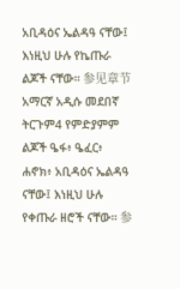አቢዳዕና ኤልዳዓ ናቸው፤ እነዚህ ሁሉ የኬጡራ ልጆች ናቸው። 参见章节አማርኛ አዲሱ መደበኛ ትርጉም4 የምድያምም ልጆች ዔፋ፥ ዔፈር፥ ሐኖክ፥ አቢዳዕና ኤልዳዓ ናቸው፤ እነዚህ ሁሉ የቀጡራ ዘሮች ናቸው። 参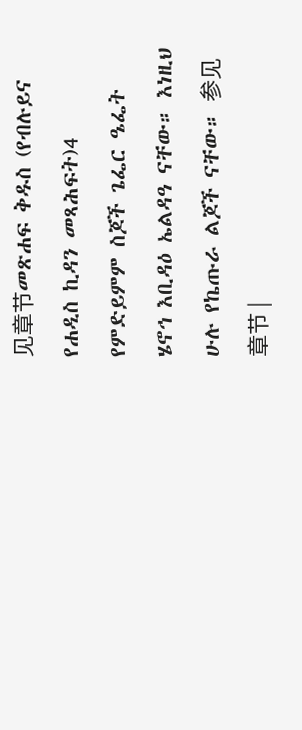见章节መጽሐፍ ቅዱስ (የብሉይና የሐዲስ ኪዳን መጻሕፍት)4 የምድይምም ስጆች ጌፌር ዔፌት ሄኖኅ እቢዳዕ ኤልዳዓ ናቸው። እነዚህ ሁሉ የኬጡራ ልጆች ናቸው። 参见章节 |